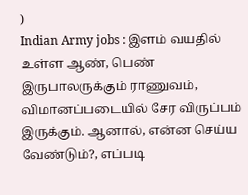)
Indian Army jobs : இளம் வயதில் உள்ள ஆண், பெண் இருபாலருக்கும் ராணுவம், விமானப்படையில் சேர விருப்பம் இருக்கும். ஆனால், என்ன செய்ய வேண்டும்?, எப்படி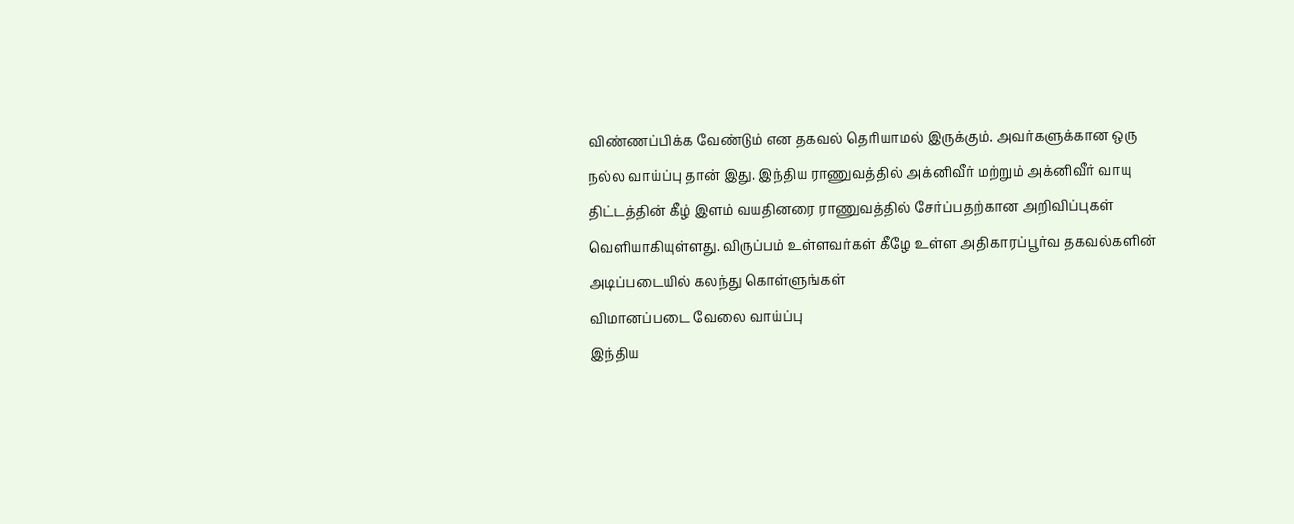விண்ணப்பிக்க வேண்டும் என தகவல் தெரியாமல் இருக்கும். அவர்களுக்கான ஒரு நல்ல வாய்ப்பு தான் இது. இந்திய ராணுவத்தில் அக்னிவீர் மற்றும் அக்னிவீர் வாயு திட்டத்தின் கீழ் இளம் வயதினரை ராணுவத்தில் சேர்ப்பதற்கான அறிவிப்புகள் வெளியாகியுள்ளது. விருப்பம் உள்ளவர்கள் கீழே உள்ள அதிகாரப்பூர்வ தகவல்களின் அடிப்படையில் கலந்து கொள்ளுங்கள்
விமானப்படை வேலை வாய்ப்பு
இந்திய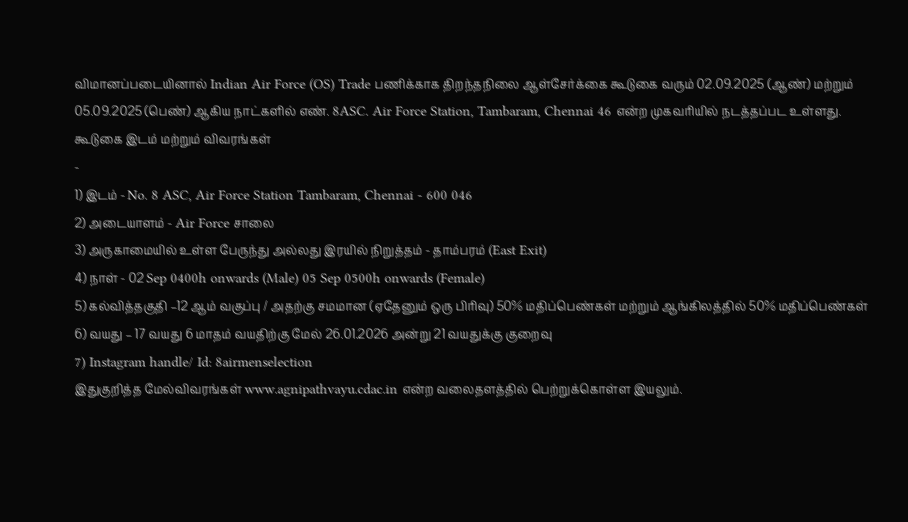விமானப்படையினால் Indian Air Force (OS) Trade பணிக்காக திறந்தநிலை ஆள்சேர்க்கை கூடுகை வரும் 02.09.2025 (ஆண்) மற்றும் 05.09.2025 (பெண்) ஆகிய நாட்களில் எண். 8ASC. Air Force Station, Tambaram, Chennai 46 என்ற முகவரியில் நடத்தப்பட உள்ளது.
கூடுகை இடம் மற்றும் விவரங்கள்
-
1) இடம் - No. 8 ASC, Air Force Station Tambaram, Chennai - 600 046
2) அடையாளம் - Air Force சாலை
3) அருகாமையில் உள்ள பேருந்து அல்லது இரயில் நிறுத்தம் - தாம்பரம் (East Exit)
4) நாள் - 02 Sep 0400h onwards (Male) 05 Sep 0500h onwards (Female)
5) கல்வித்தகுதி –12 ஆம் வகுப்பு / அதற்கு சமமான (ஏதேனும் ஒரு பிரிவு) 50% மதிப்பெண்கள் மற்றும் ஆங்கிலத்தில் 50% மதிப்பெண்கள்
6) வயது – 17 வயது 6 மாதம் வயதிற்கு மேல் 26.01.2026 அன்று 21 வயதுக்கு குறைவு
7) Instagram handle/ Id: 8airmenselection
இதுகுறித்த மேல்விவரங்கள் www.agnipathvayu.cdac.in என்ற வலைதளத்தில் பெற்றுக்கொள்ள இயலும்.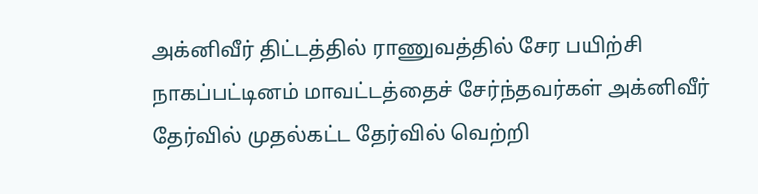அக்னிவீர் திட்டத்தில் ராணுவத்தில் சேர பயிற்சி
நாகப்பட்டினம் மாவட்டத்தைச் சேர்ந்தவர்கள் அக்னிவீர் தேர்வில் முதல்கட்ட தேர்வில் வெற்றி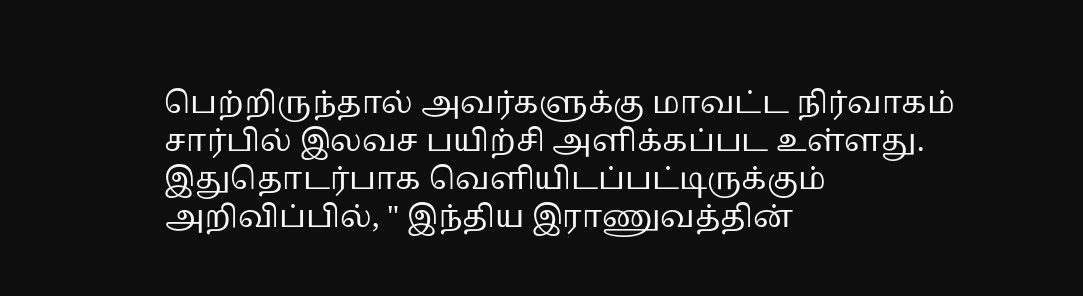பெற்றிருந்தால் அவர்களுக்கு மாவட்ட நிர்வாகம் சார்பில் இலவச பயிற்சி அளிக்கப்பட உள்ளது. இதுதொடர்பாக வெளியிடப்பட்டிருக்கும் அறிவிப்பில், " இந்திய இராணுவத்தின்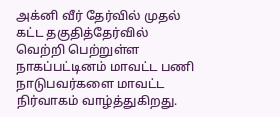அக்னி வீர் தேர்வில் முதல் கட்ட தகுதித்தேர்வில் வெற்றி பெற்றுள்ள நாகப்பட்டினம் மாவட்ட பணி நாடுபவர்களை மாவட்ட நிர்வாகம் வாழ்த்துகிறது.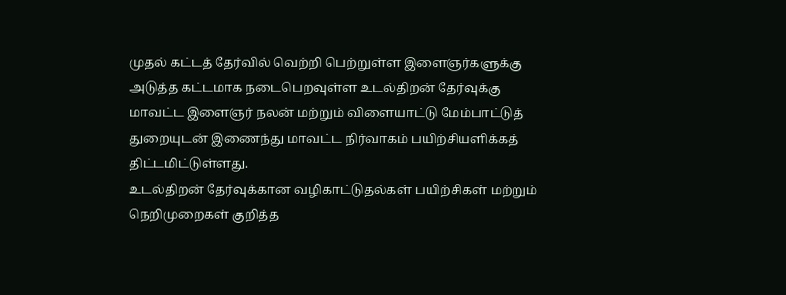முதல் கட்டத் தேர்வில் வெற்றி பெற்றுள்ள இளைஞர்களுக்கு அடுத்த கட்டமாக நடைபெறவுள்ள உடல்திறன் தேர்வுக்கு மாவட்ட இளைஞர் நலன் மற்றும் விளையாட்டு மேம்பாட்டுத் துறையுடன் இணைந்து மாவட்ட நிர்வாகம் பயிற்சியளிக்கத் திட்டமிட்டுள்ளது.
உடல்திறன் தேர்வுக்கான வழிகாட்டுதல்கள் பயிற்சிகள் மற்றும் நெறிமுறைகள் குறித்த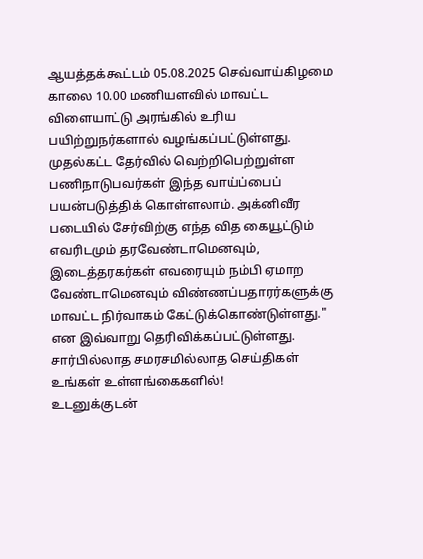ஆயத்தக்கூட்டம் 05.08.2025 செவ்வாய்கிழமை காலை 10.00 மணியளவில் மாவட்ட விளையாட்டு அரங்கில் உரிய பயிற்றுநர்களால் வழங்கப்பட்டுள்ளது. முதல்கட்ட தேர்வில் வெற்றிபெற்றுள்ள பணிநாடுபவர்கள் இந்த வாய்ப்பைப் பயன்படுத்திக் கொள்ளலாம். அக்னிவீர படையில் சேர்விற்கு எந்த வித கையூட்டும் எவரிடமும் தரவேண்டாமெனவும், இடைத்தரகர்கள் எவரையும் நம்பி ஏமாற வேண்டாமெனவும் விண்ணப்பதாரர்களுக்கு மாவட்ட நிர்வாகம் கேட்டுக்கொண்டுள்ளது." என இவ்வாறு தெரிவிக்கப்பட்டுள்ளது.
சார்பில்லாத சமரசமில்லாத செய்திகள் உங்கள் உள்ளங்கைகளில்!
உடனுக்குடன்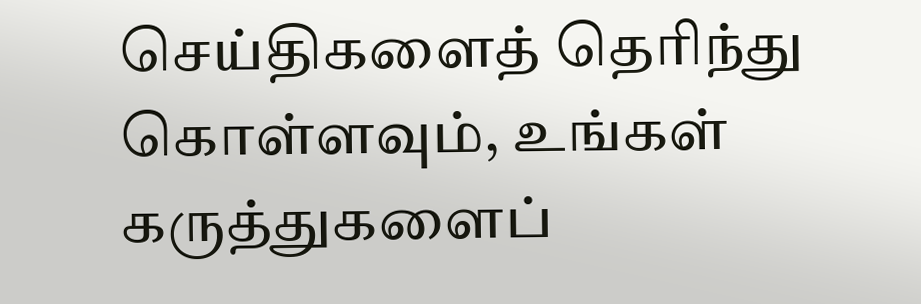செய்திகளைத் தெரிந்து கொள்ளவும், உங்கள் கருத்துகளைப்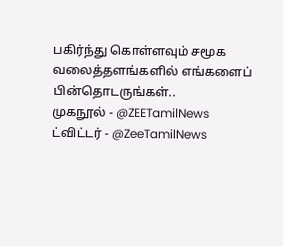பகிர்ந்து கொள்ளவும் சமூக வலைத்தளங்களில் எங்களைப் பின்தொடருங்கள்..
முகநூல் - @ZEETamilNews
ட்விட்டர் - @ZeeTamilNews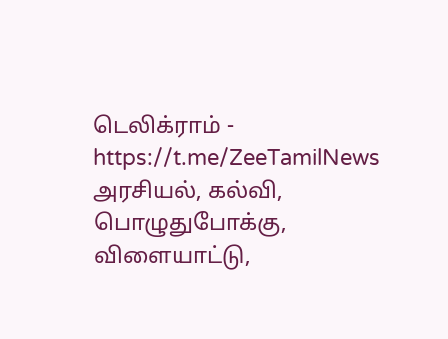டெலிக்ராம் - https://t.me/ZeeTamilNews
அரசியல், கல்வி, பொழுதுபோக்கு, விளையாட்டு,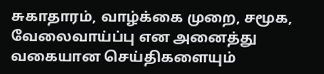சுகாதாரம், வாழ்க்கை முறை, சமூக, வேலைவாய்ப்பு என அனைத்து வகையான செய்திகளையும்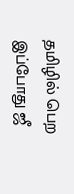தமிழில் பெற இப்போது ஜீ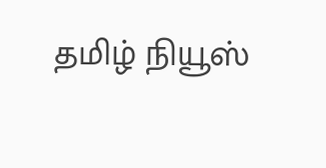தமிழ் நியூஸ்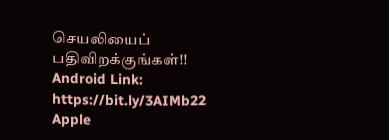செயலியைப் பதிவிறக்குங்கள்!!
Android Link: https://bit.ly/3AIMb22
Apple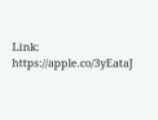Link: https://apple.co/3yEataJ